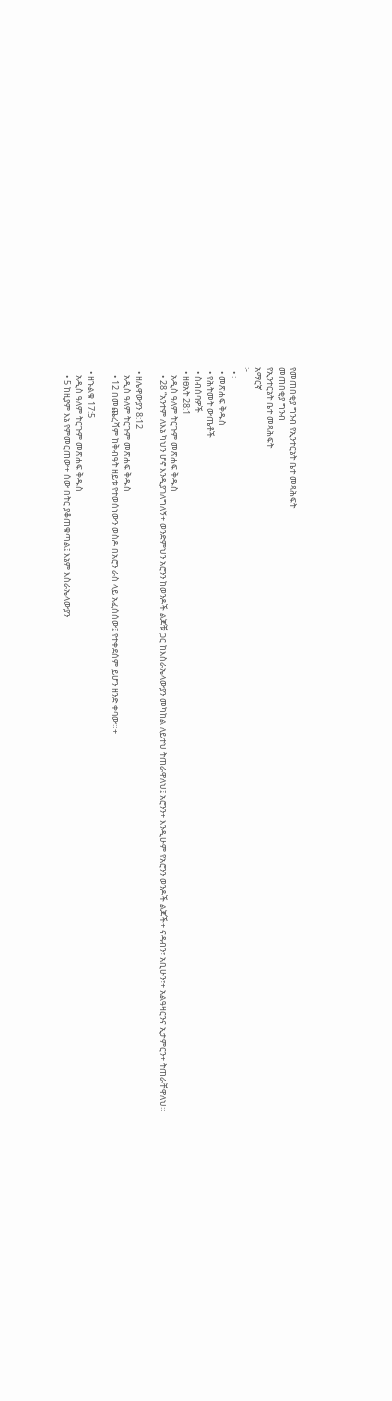የመጠበቂያ ግንብ የኢንተርኔት ቤተ መጻሕፍት
መጠበቂያ ግንብ
የኢንተርኔት ቤተ መጻሕፍት
አማርኛ
፦
  • ፡
  • መጽሐፍ ቅዱስ
  • የሕትመት ውጤቶች
  • ስብሰባዎች
  • ዘፀአት 28:1
    አዲስ ዓለም ትርጉም መጽሐፍ ቅዱስ
    • 28 “አንተም ለእኔ ካህን ሆኖ እንዲያገለግለኝ+ ወንድምህን አሮንን ከወንዶች ልጆቹ ጋር ከእስራኤላውያን መካከል ለይተህ ትጠራዋለህ፤ አሮንን+ እንዲሁም የአሮንን ወንዶች ልጆች+ ናዳብን፣ አቢሁን፣+ አልዓዛርንና ኢታምርን+ ትጠራቸዋለህ።

  • ዘሌዋውያን 8:12
    አዲስ ዓለም ትርጉም መጽሐፍ ቅዱስ
    • 12 በመጨረሻም ከቅብዓት ዘይቱ የተወሰነውን ወስዶ በአሮን ራስ ላይ አፈሰሰው፤ የተቀደሰም ይሆን ዘንድ ቀባው።+

  • ዘኁልቁ 17:5
    አዲስ ዓለም ትርጉም መጽሐፍ ቅዱስ
    • 5 ከዚያም እኔ የምመርጠው+ ሰው በትር ያቆጠቁጣል፤ እኔም እስራኤላውያን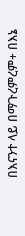በእናንተ ላይ በማጉረምረም+ በእኔ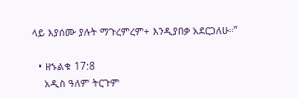ላይ እያሰሙ ያሉት ማጉረምረም+ እንዲያበቃ አደርጋለሁ።”

  • ዘኁልቁ 17:8
    አዲስ ዓለም ትርጉም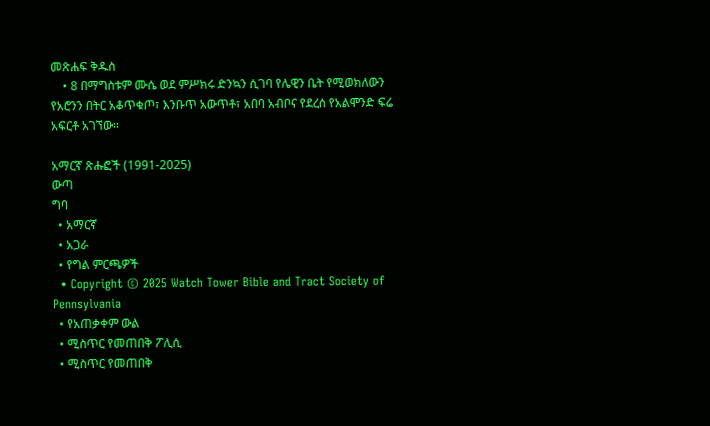መጽሐፍ ቅዱስ
    • 8 በማግስቱም ሙሴ ወደ ምሥክሩ ድንኳን ሲገባ የሌዊን ቤት የሚወክለውን የአሮንን በትር አቆጥቁጦ፣ እንቡጥ አውጥቶ፣ አበባ አብቦና የደረሰ የአልሞንድ ፍሬ አፍርቶ አገኘው።

አማርኛ ጽሑፎች (1991-2025)
ውጣ
ግባ
  • አማርኛ
  • አጋራ
  • የግል ምርጫዎች
  • Copyright © 2025 Watch Tower Bible and Tract Society of Pennsylvania
  • የአጠቃቀም ውል
  • ሚስጥር የመጠበቅ ፖሊሲ
  • ሚስጥር የመጠበቅ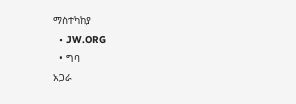ማስተካከያ
  • JW.ORG
  • ግባ
አጋራ